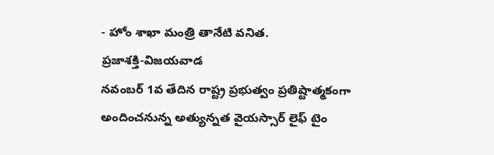- హోం శాఖా మంత్రి తానేటి వనిత.
ప్రజాశక్తి-విజయవాడ
నవంబర్ 1వ తేదిన రాష్ట్ర ప్రభుత్వం ప్రతిష్టాత్మకంగా అందించనున్న అత్యున్నత వైయస్సార్ లైఫ్ టైం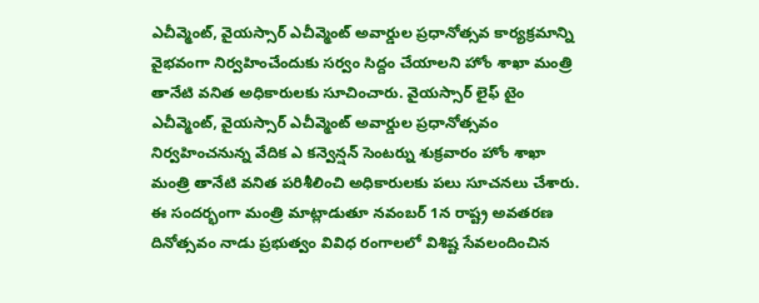ఎచీవ్మెంట్, వైయస్సార్ ఎచీవ్మెంట్ అవార్డుల ప్రధానోత్సవ కార్యక్రమాన్ని వైభవంగా నిర్వహించేందుకు సర్వం సిద్దం చేయాలని హోం శాఖా మంత్రి తానేటి వనిత అధికారులకు సూచించారు. వైయస్సార్ లైఫ్ టైం ఎచీవ్మెంట్, వైయస్సార్ ఎచీవ్మెంట్ అవార్డుల ప్రధానోత్సవం నిర్వహించనున్న వేదిక ఎ కన్వెన్షన్ సెంటర్ను శుక్రవారం హోం శాఖా మంత్రి తానేటి వనిత పరిశీలించి అధికారులకు పలు సూచనలు చేశారు. ఈ సందర్భంగా మంత్రి మాట్లాడుతూ నవంబర్ 1న రాష్ట్ర అవతరణ దినోత్సవం నాడు ప్రభుత్వం వివిధ రంగాలలో విశిష్ట సేవలందించిన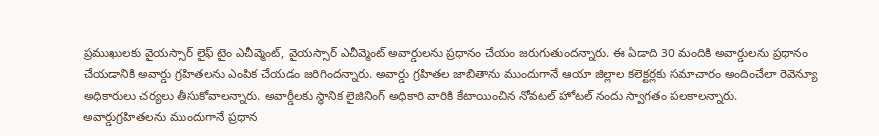ప్రముఖులకు వైయస్సార్ లైఫ్ టైం ఎచీవ్మెంట్, వైయస్సార్ ఎచీవ్మెంట్ అవార్డులను ప్రధానం చేయం జరుగుతుందన్నారు. ఈ ఏడాది 30 మందికి అవార్డులను ప్రధానం చేయడానికి అవార్డు గ్రహితలను ఎంపిక చేయడం జరిగిందన్నారు. అవార్డు గ్రహితల జాబితాను ముందుగానే ఆయా జిల్లాల కలెక్టర్లకు సమాచారం అందించేలా రెవెన్యూ అధికారులు చర్యలు తీసుకోవాలన్నారు. అవార్డీలకు స్థానిక లైజినింగ్ అధికారి వారికి కేటాయించిన నోవటల్ హోటల్ నందు స్వాగతం పలకాలన్నారు. అవార్డుగ్రహితలను ముందుగానే ప్రధాన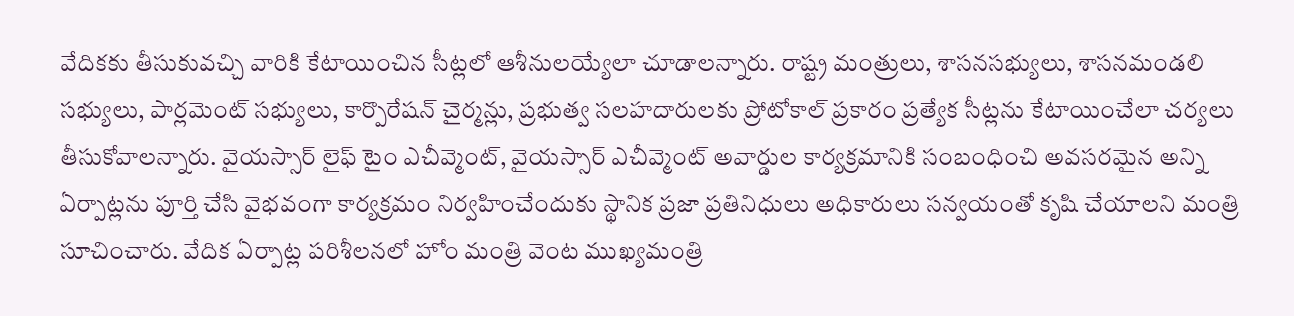వేదికకు తీసుకువచ్చి వారికి కేటాయించిన సీట్లలో ఆశీనులయ్యేలా చూడాలన్నారు. రాష్ట్ర మంత్రులు, శాసనసభ్యులు, శాసనమండలి సభ్యులు, పార్లమెంట్ సభ్యులు, కార్పొరేషన్ చైర్మన్లు, ప్రభుత్వ సలహదారులకు ప్రోటోకాల్ ప్రకారం ప్రత్యేక సీట్లను కేటాయించేలా చర్యలు తీసుకోవాలన్నారు. వైయస్సార్ లైఫ్ టైం ఎచీవ్మెంట్, వైయస్సార్ ఎచీవ్మెంట్ అవార్డుల కార్యక్రమానికి సంబంధించి అవసరమైన అన్ని ఏర్పాట్లను పూర్తి చేసి వైభవంగా కార్యక్రమం నిర్వహించేందుకు స్థానిక ప్రజా ప్రతినిధులు అధికారులు సన్వయంతో కృషి చేయాలని మంత్రి సూచించారు. వేదిక ఏర్పాట్ల పరిశీలనలో హోం మంత్రి వెంట ముఖ్యమంత్రి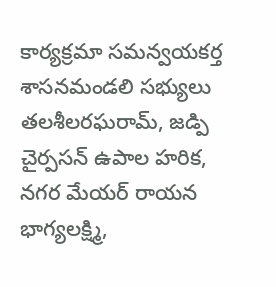కార్యక్రమా సమన్వయకర్త శాసనమండలి సభ్యులు తలశీలరఘరామ్, జడ్పి చైర్పసన్ ఉపాల హరిక, నగర మేయర్ రాయన భాగ్యలక్ష్మి,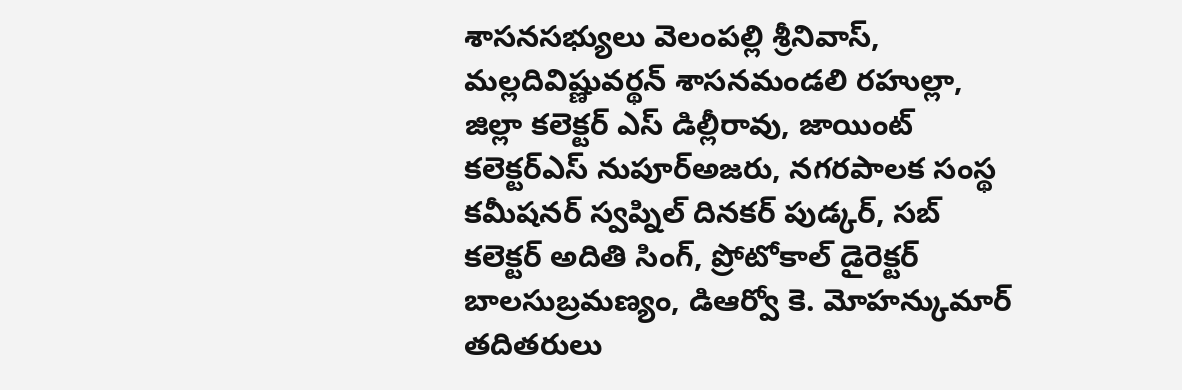శాసనసభ్యులు వెలంపల్లి శ్రీనివాస్, మల్లదివిష్ణువర్థన్ శాసనమండలి రహుల్లా, జిల్లా కలెక్టర్ ఎస్ డిల్లీరావు, జాయింట్ కలెక్టర్ఎస్ నుపూర్అజరు, నగరపాలక సంస్థ కమీషనర్ స్వప్నిల్ దినకర్ పుడ్కర్, సబ్ కలెక్టర్ అదితి సింగ్, ప్రోటోకాల్ డైరెక్టర్ బాలసుబ్రమణ్యం, డిఆర్వో కె. మోహన్కుమార్ తదితరులు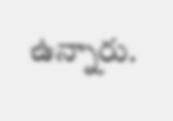ఉన్నారు.